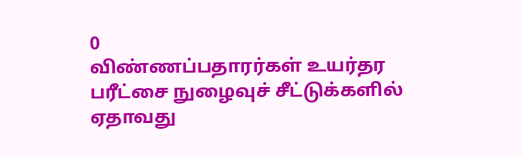0
விண்ணப்பதாரர்கள் உயர்தர பரீட்சை நுழைவுச் சீட்டுக்களில் ஏதாவது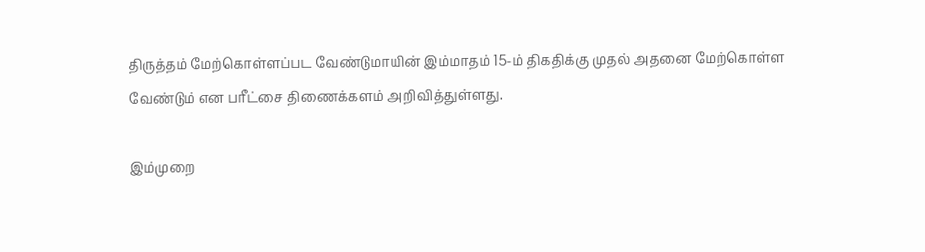திருத்தம் மேற்கொள்ளப்பட வேண்டுமாயின் இம்மாதம் 15-ம் திகதிக்கு முதல் அதனை மேற்கொள்ள வேண்டும் என பரீட்சை திணைக்களம் அறிவித்துள்ளது.

இம்முறை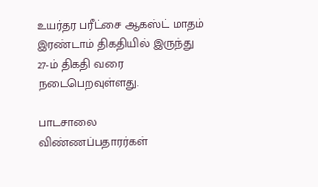உயர்தர பரீட்சை ஆகஸ்ட் மாதம் இரண்டாம் திகதியில் இருந்து 27-ம் திகதி வரை நடைபெறவுள்ளது.

பாடசாலை விண்ணப்பதாரர்கள்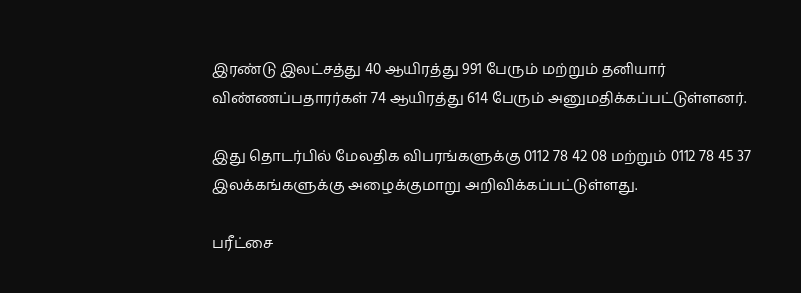இரண்டு இலட்சத்து 40 ஆயிரத்து 991 பேரும் மற்றும் தனியார் விண்ணப்பதாரர்கள் 74 ஆயிரத்து 614 பேரும் அனுமதிக்கப்பட்டுள்ளனர்.

இது தொடர்பில் மேலதிக விபரங்களுக்கு 0112 78 42 08 மற்றும் 0112 78 45 37  இலக்கங்களுக்கு அழைக்குமாறு அறிவிக்கப்பட்டுள்ளது.

பரீட்சை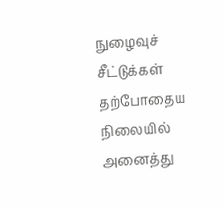நுழைவுச் சீட்டுக்கள் தற்போதைய நிலையில் அனைத்து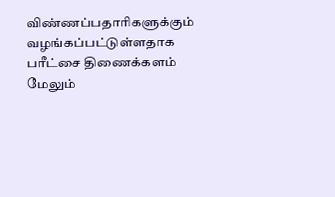விண்ணப்பதாரிகளுக்கும் வழங்கப்பட்டுள்ளதாக பரீட்சை திணைக்களம் மேலும்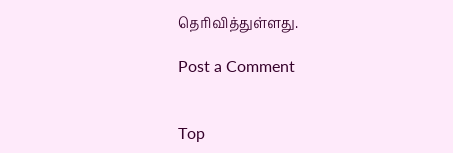தெரிவித்துள்ளது.

Post a Comment


Top